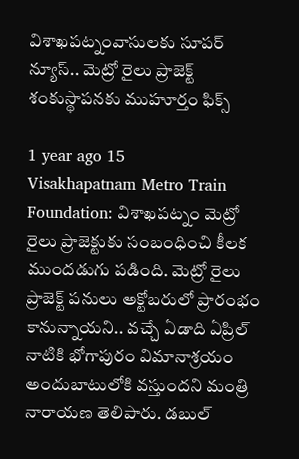విశాఖపట్నంవాసులకు సూపర్ న్యూస్.. మెట్రో రైలు ప్రాజెక్ట్‌‌ శంకుస్థాపనకు ముహూర్తం ఫిక్స్

1 year ago 15
Visakhapatnam Metro Train Foundation: విశాఖపట్నం మెట్రో రైలు ప్రాజెక్టుకు సంబంధించి కీలక ముందడుగు పడింది. మెట్రో రైలు ప్రాజెక్ట్ పనులు అక్టోబరులో ప్రారంభం కానున్నాయని.. వచ్చే ఏడాది ఏప్రిల్ నాటికి భోగాపురం విమానాశ్రయం అందుబాటులోకి వస్తుందని మంత్రి నారాయణ తెలిపారు. డబుల్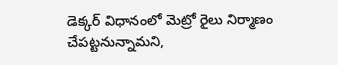డెక్కర్ విధానంలో మెట్రో రైలు నిర్మాణం చేపట్టనున్నామని,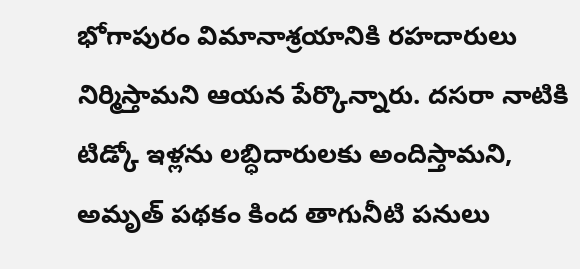భోగాపురం విమానాశ్రయానికి రహదారులు నిర్మిస్తామని ఆయన పేర్కొన్నారు. దసరా నాటికి టిడ్కో ఇళ్లను లబ్ధిదారులకు అందిస్తామని, అమృత్ పథకం కింద తాగునీటి పనులు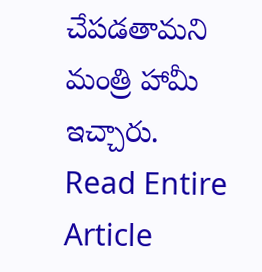చేపడతామని మంత్రి హామీ ఇచ్చారు.
Read Entire Article